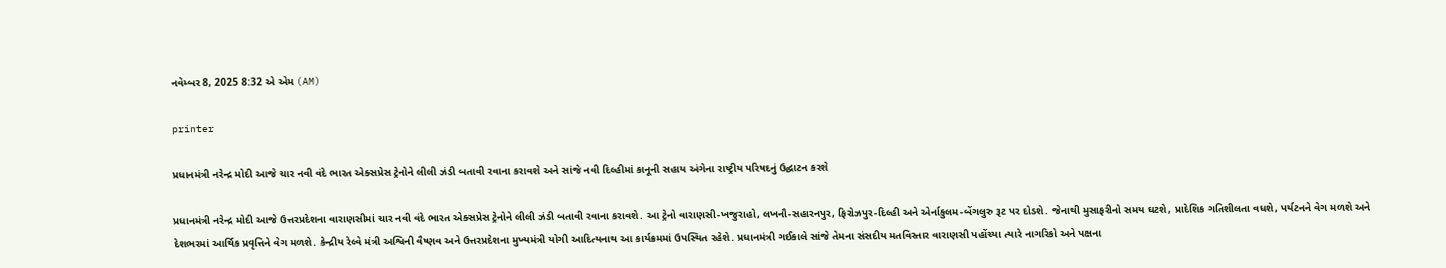નવેમ્બર 8, 2025 8:32 એ એમ (AM)

printer

પ્રધાનમંત્રી નરેન્દ્ર મોદી આજે ચાર નવી વંદે ભારત એક્સપ્રેસ ટ્રેનોને લીલી ઝંડી બતાવી રવાના કરાવશે અને સાંજે નવી દિલ્હીમાં કાનૂની સહાય અંગેના રાષ્ટ્રીય પરિષદનું ઉદ્ઘાટન કરશે

પ્રધાનમંત્રી નરેન્દ્ર મોદી આજે ઉત્તરપ્રદેશના વારાણસીમાં ચાર નવી વંદે ભારત એક્સપ્રેસ ટ્રેનોને લીલી ઝંડી બતાવી રવાના કરાવશે. આ ટ્રેનો વારાણસી-ખજુરાહો, લખનૌ-સહારનપુર, ફિરોઝપુર-દિલ્હી અને એર્નાકુલમ-બેંગલુરુ રૂટ પર દોડશે. જેનાથી મુસાફરીનો સમય ઘટશે, પ્રાદેશિક ગતિશીલતા વધશે, પર્યટનને વેગ મળશે અને દેશભરમાં આર્થિક પ્રવૃત્તિને વેગ મળશે. કેન્દ્રીય રેલ્વે મંત્રી અશ્વિની વૈષ્ણવ અને ઉત્તરપ્રદેશના મુખ્યમંત્રી યોગી આદિત્યનાથ આ કાર્યક્રમમાં ઉપસ્થિત રહેશે. પ્રધાનમંત્રી ગઈકાલે સાંજે તેમના સંસદીય મતવિસ્તાર વારાણસી પહોંચ્યા ત્યારે નાગરિકો અને પક્ષના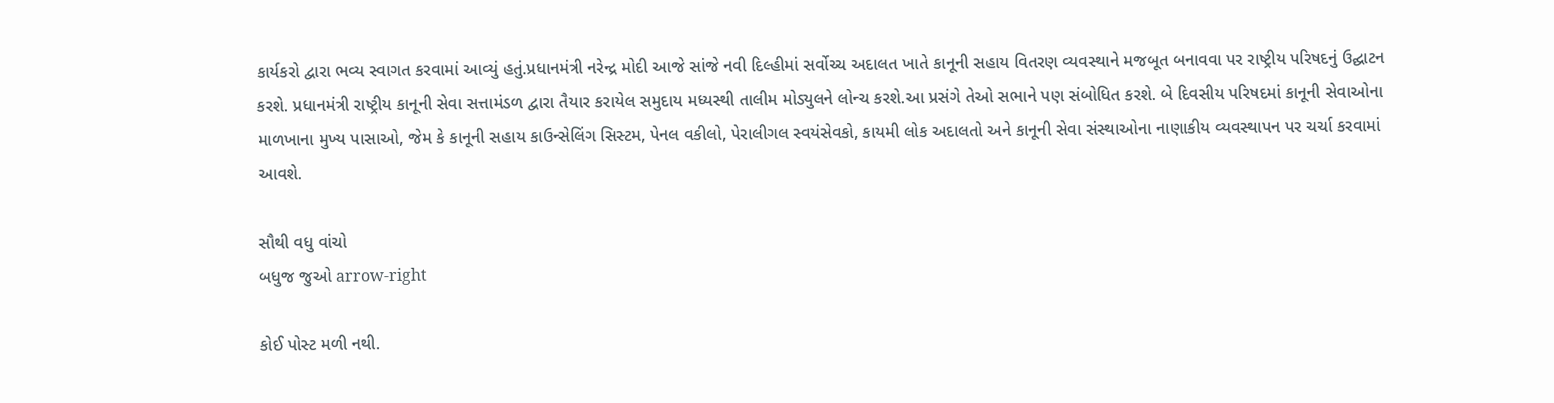કાર્યકરો દ્વારા ભવ્ય સ્વાગત કરવામાં આવ્યું હતું.પ્રધાનમંત્રી નરેન્દ્ર મોદી આજે સાંજે નવી દિલ્હીમાં સર્વોચ્ચ અદાલત ખાતે કાનૂની સહાય વિતરણ વ્યવસ્થાને મજબૂત બનાવવા પર રાષ્ટ્રીય પરિષદનું ઉદ્ઘાટન કરશે. પ્રધાનમંત્રી રાષ્ટ્રીય કાનૂની સેવા સત્તામંડળ દ્વારા તૈયાર કરાયેલ સમુદાય મધ્યસ્થી તાલીમ મોડ્યુલને લોન્ચ કરશે.આ પ્રસંગે તેઓ સભાને પણ સંબોધિત કરશે. બે દિવસીય પરિષદમાં કાનૂની સેવાઓના માળખાના મુખ્ય પાસાઓ, જેમ કે કાનૂની સહાય કાઉન્સેલિંગ સિસ્ટમ, પેનલ વકીલો, પેરાલીગલ સ્વયંસેવકો, કાયમી લોક અદાલતો અને કાનૂની સેવા સંસ્થાઓના નાણાકીય વ્યવસ્થાપન પર ચર્ચા કરવામાં આવશે.

સૌથી વધુ વાંચો
બધુજ જુઓ arrow-right

કોઈ પોસ્ટ મળી નથી.